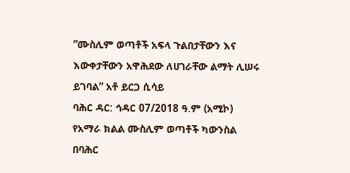”ሙስሊም ወጣቶች አፍላ ጉልበታቸውን እና እውቀታቸውን አዋሕደው ለሀገራቸው ልማት ሊሠሩ ይገባል” አቶ ይርጋ ሲሳይ
ባሕር ዳር: ኅዳር 07/2018 ዓ.ም (አሚኮ) የአማራ ክልል ሙስሊም ወጣቶች ካውንስል በባሕር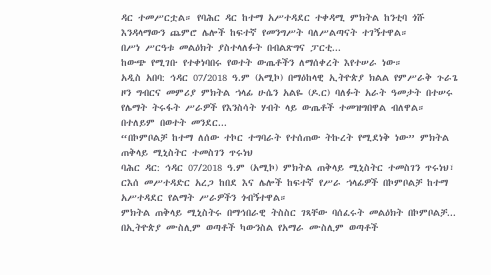ዳር ተመሥርቷል። የባሕር ዳር ከተማ አሥተዳደር ተቀዳሚ ምክትል ከንቲባ ጎሹ እንዳላማውን ጨምሮ ሌሎች ከፍተኛ የመንግሥት ባለሥልጣናት ተገኝተዋል።
በሥነ ሥርዓቱ መልዕክት ያስተላለፉት በብልጽግና ፓርቲ...
ከውጭ የሚገቡ የተቀነባበሩ የወተት ውጤቶችን ለማሰቀረት እየተሠራ ነው።
አዲስ አበባ: ኅዳር 07/2018 ዓ.ም (አሚኮ) በማዕከላዊ ኢትዮጵያ ክልል የምሥራቅ ጉራጌ ዞን ግብርና መምሪያ ምክትል ኀላፊ ሁሴን አልዬ (ዶ.ር) ባለፉት አራት ዓመታት በተሠሩ የሌማት ትሩፋት ሥራዎች የእንስሳት ሃብት ላይ ውጤቶች ተመዝግበዋል ብለዋል።
በተለይም በወተት መንደር...
“በኮምቦልቻ ከተማ ለሰው ተኮር ተግባራት የተሰጠው ትኩረት የሚደነቅ ነው” ምክትል ጠቅላይ ሚኒስትር ተመስገን ጥሩነህ
ባሕር ዳር: ኅዳር 07/2018 ዓ.ም (አሚኮ) ምክትል ጠቅላይ ሚኒስትር ተመስገን ጥሩነህ፣ ርእሰ መሥተዳድር አረጋ ከበደ እና ሌሎች ከፍተኛ የሥራ ኀላፊዎች በኮምቦልቻ ከተማ አሥተዳደር የልማት ሥራዎችን ጎብኝተዋል።
ምክትል ጠቅላይ ሚኒስትሩ በማኅበራዊ ትስስር ገጻቸው ባሰፈሩት መልዕክት በኮምቦልቻ...
በኢትዮጵያ ሙስሊም ወጣቶች ካውንስል የአማራ ሙስሊም ወጣቶች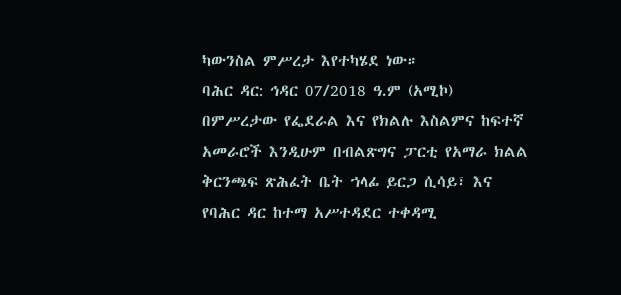ካውንስል ምሥረታ እየተካሄደ ነው።
ባሕር ዳር: ኅዳር 07/2018 ዓ.ም (አሚኮ) በምሥረታው የፌደራል እና የክልሉ እስልምና ከፍተኛ አመራሮች እንዲሁም በብልጽግና ፓርቲ የአማራ ክልል ቅርንጫፍ ጽሕፈት ቤት ኀላፊ ይርጋ ሲሳይ፣ እና የባሕር ዳር ከተማ አሥተዳደር ተቀዳሚ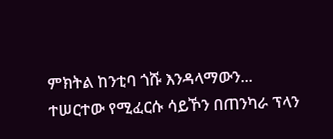ምክትል ከንቲባ ጎሹ እንዳላማውን...
ተሠርተው የሚፈርሱ ሳይኾን በጠንካራ ፕላን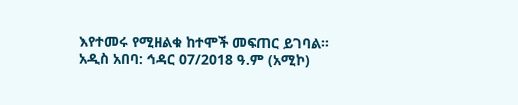እየተመሩ የሚዘልቁ ከተሞች መፍጠር ይገባል።
አዲስ አበባ: ኅዳር 07/2018 ዓ.ም (አሚኮ)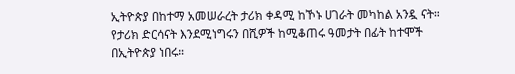ኢትዮጵያ በከተማ አመሠራረት ታሪክ ቀዳሚ ከኾኑ ሀገራት መካከል አንዷ ናት። የታሪክ ድርሳናት እንደሚነግሩን በሺዎች ከሚቆጠሩ ዓመታት በፊት ከተሞች በኢትዮጵያ ነበሩ።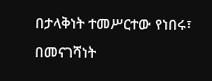በታላቅነት ተመሥርተው የነበሩ፣ በመናገሻነት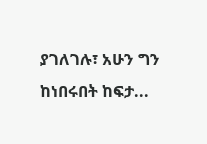ያገለገሉ፣ አሁን ግን ከነበሩበት ከፍታ...